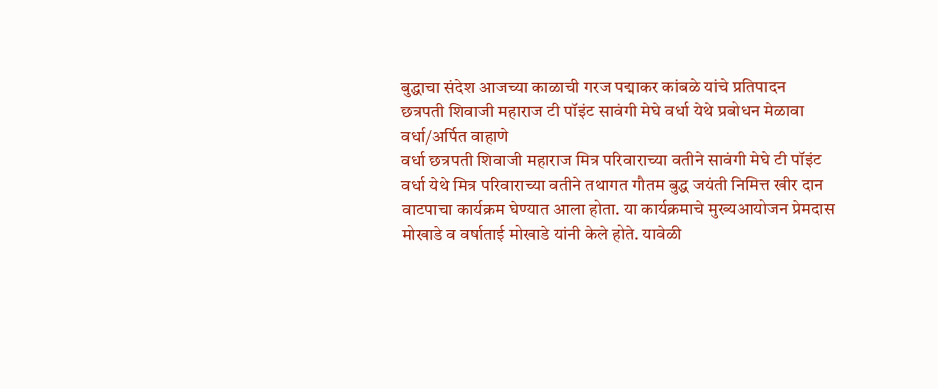बुद्धाचा संदेश आजच्या काळाची गरज पद्माकर कांबळे यांचे प्रतिपादन
छत्रपती शिवाजी महाराज टी पॉइंट सावंगी मेघे वर्धा येथे प्रबोधन मेळावा
वर्धा/अर्पित वाहाणे
वर्धा छत्रपती शिवाजी महाराज मित्र परिवाराच्या वतीने सावंगी मेघे टी पॉइंट वर्धा येथे मित्र परिवाराच्या वतीने तथागत गौतम बुद्ध जयंती निमित्त खीर दान वाटपाचा कार्यक्रम घेण्यात आला होता. या कार्यक्रमाचे मुख्यआयोजन प्रेमदास मोखाडे व वर्षाताई मोखाडे यांनी केले होते. यावेळी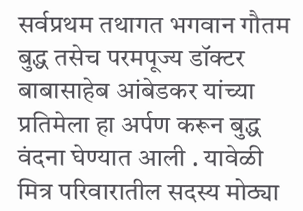सर्वप्रथम तथागत भगवान गौतम बुद्ध तसेच परमपूज्य डॉक्टर बाबासाहेब आंबेडकर यांच्या प्रतिमेला हा अर्पण करून बुद्ध वंदना घेण्यात आली . यावेळी मित्र परिवारातील सदस्य मोठ्या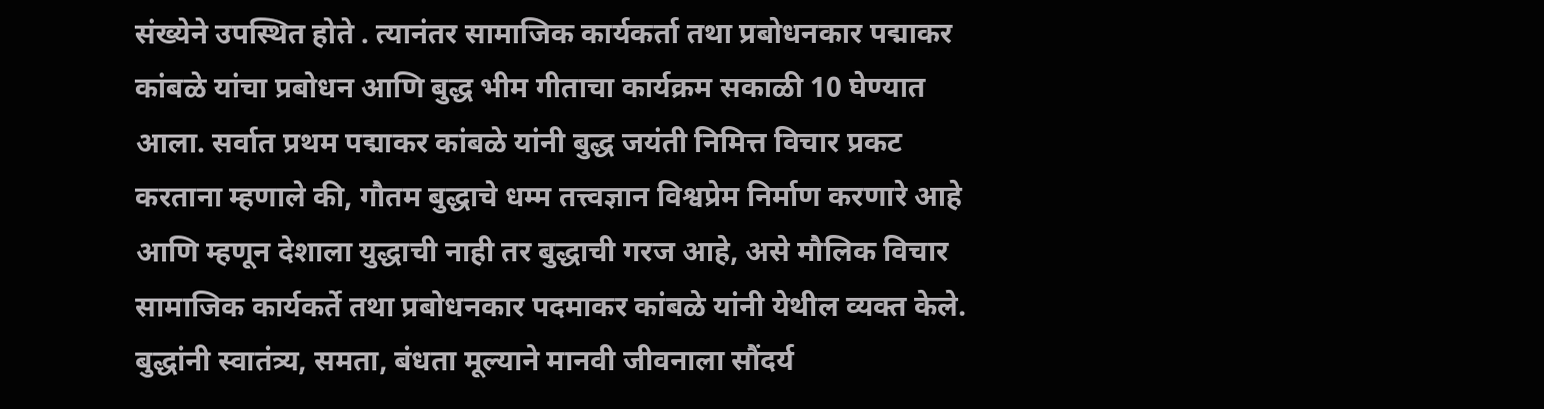संख्येने उपस्थित होते . त्यानंतर सामाजिक कार्यकर्ता तथा प्रबोधनकार पद्माकर कांबळे यांचा प्रबोधन आणि बुद्ध भीम गीताचा कार्यक्रम सकाळी 10 घेण्यात आला. सर्वात प्रथम पद्माकर कांबळे यांनी बुद्ध जयंती निमित्त विचार प्रकट करताना म्हणाले की, गौतम बुद्धाचे धम्म तत्त्वज्ञान विश्वप्रेम निर्माण करणारे आहे आणि म्हणून देशाला युद्धाची नाही तर बुद्धाची गरज आहे, असे मौलिक विचार सामाजिक कार्यकर्ते तथा प्रबोधनकार पदमाकर कांबळे यांनी येथील व्यक्त केले. बुद्धांनी स्वातंत्र्य, समता, बंधता मूल्याने मानवी जीवनाला सौंदर्य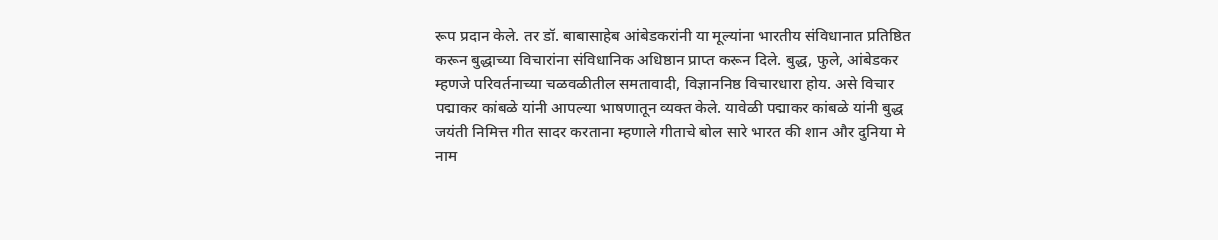रूप प्रदान केले. तर डॉ. बाबासाहेब आंबेडकरांनी या मूल्यांना भारतीय संविधानात प्रतिष्ठित करून बुद्धाच्या विचारांना संविधानिक अधिष्ठान प्राप्त करून दिले. बुद्ध, फुले, आंबेडकर म्हणजे परिवर्तनाच्या चळवळीतील समतावादी, विज्ञाननिष्ठ विचारधारा होय. असे विचार पद्माकर कांबळे यांनी आपल्या भाषणातून व्यक्त केले. यावेळी पद्माकर कांबळे यांनी बुद्ध जयंती निमित्त गीत सादर करताना म्हणाले गीताचे बोल सारे भारत की शान और दुनिया मे नाम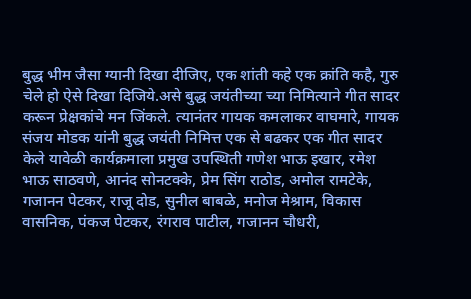बुद्ध भीम जैसा ग्यानी दिखा दीजिए, एक शांती कहे एक क्रांति कहै, गुरु चेले हो ऐसे दिखा दिजिये.असे बुद्ध जयंतीच्या च्या निमित्याने गीत सादर करून प्रेक्षकांचे मन जिंकले. त्यानंतर गायक कमलाकर वाघमारे, गायक संजय मोडक यांनी बुद्ध जयंती निमित्त एक से बढकर एक गीत सादर केले यावेळी कार्यक्रमाला प्रमुख उपस्थिती गणेश भाऊ इखार, रमेश भाऊ साठवणे, आनंद सोनटक्के, प्रेम सिंग राठोड, अमोल रामटेके, गजानन पेटकर, राजू दोड, सुनील बाबळे, मनोज मेश्राम, विकास वासनिक, पंकज पेटकर, रंगराव पाटील, गजानन चौधरी,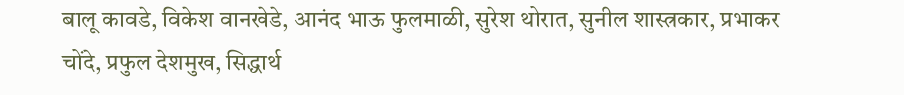बालू कावडे, विकेश वानखेडे, आनंद भाऊ फुलमाळी, सुरेश थोरात, सुनील शास्त्रकार, प्रभाकर चोंदे, प्रफुल देशमुख, सिद्धार्थ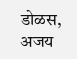डोळस, अजय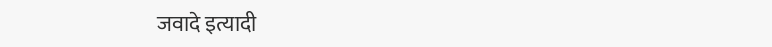जवादे इत्यादी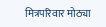मित्रपरिवार मोठ्या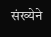संख्येने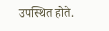उपस्थित होते.